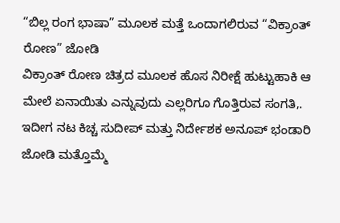“ಬಿಲ್ಲ ರಂಗ ಭಾಷಾ” ಮೂಲಕ ಮತ್ತೆ ಒಂದಾಗಲಿರುವ “ವಿಕ್ರಾಂತ್ ರೋಣ” ಜೋಡಿ
ವಿಕ್ರಾಂತ್ ರೋಣ ಚಿತ್ರದ ಮೂಲಕ ಹೊಸ ನಿರೀಕ್ಷೆ ಹುಟ್ಟುಹಾಕಿ ಆ ಮೇಲೆ ಏನಾಯಿತು ಎನ್ನುವುದು ಎಲ್ಲರಿಗೂ ಗೊತ್ತಿರುವ ಸಂಗತಿ,. ಇದೀಗ ನಟ ಕಿಚ್ಚ ಸುದೀಪ್ ಮತ್ತು ನಿರ್ದೇಶಕ ಅನೂಪ್ ಭಂಡಾರಿ ಜೋಡಿ ಮತ್ತೊಮ್ಮೆ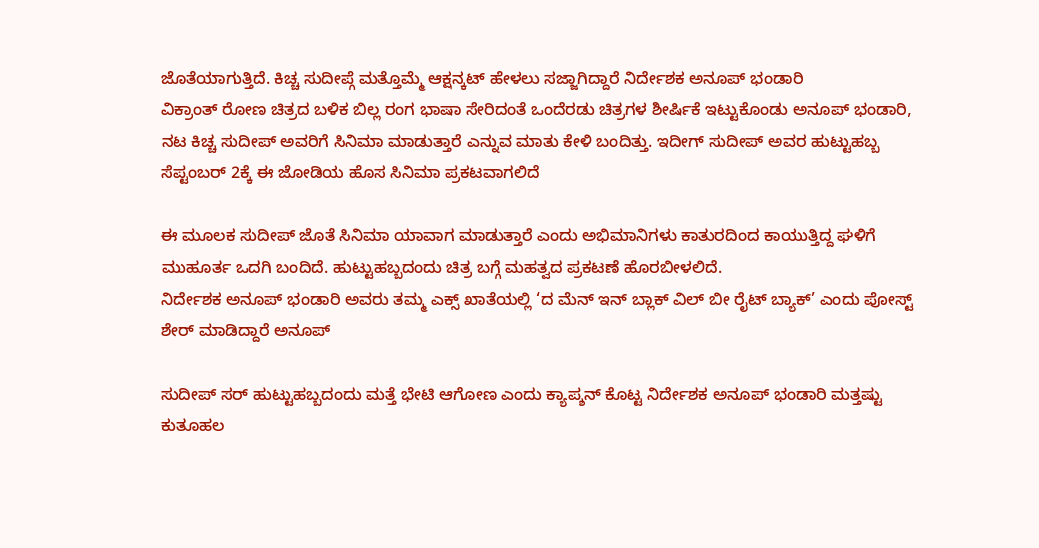ಜೊತೆಯಾಗುತ್ತಿದೆ. ಕಿಚ್ಚ ಸುದೀಪ್ಗೆ ಮತ್ತೊಮ್ಮೆ ಆಕ್ಷನ್ಕಟ್ ಹೇಳಲು ಸಜ್ಜಾಗಿದ್ದಾರೆ ನಿರ್ದೇಶಕ ಅನೂಪ್ ಭಂಡಾರಿ
ವಿಕ್ರಾಂತ್ ರೋಣ ಚಿತ್ರದ ಬಳಿಕ ಬಿಲ್ಲ ರಂಗ ಭಾಷಾ ಸೇರಿದಂತೆ ಒಂದೆರಡು ಚಿತ್ರಗಳ ಶೀರ್ಷಿಕೆ ಇಟ್ಟುಕೊಂಡು ಅನೂಪ್ ಭಂಡಾರಿ, ನಟ ಕಿಚ್ಚ ಸುದೀಪ್ ಅವರಿಗೆ ಸಿನಿಮಾ ಮಾಡುತ್ತಾರೆ ಎನ್ನುವ ಮಾತು ಕೇಳಿ ಬಂದಿತ್ತು. ಇದೀಗ್ ಸುದೀಪ್ ಅವರ ಹುಟ್ಟುಹಬ್ಬ ಸೆಪ್ಟಂಬರ್ 2ಕ್ಕೆ ಈ ಜೋಡಿಯ ಹೊಸ ಸಿನಿಮಾ ಪ್ರಕಟವಾಗಲಿದೆ

ಈ ಮೂಲಕ ಸುದೀಪ್ ಜೊತೆ ಸಿನಿಮಾ ಯಾವಾಗ ಮಾಡುತ್ತಾರೆ ಎಂದು ಅಭಿಮಾನಿಗಳು ಕಾತುರದಿಂದ ಕಾಯುತ್ತಿದ್ದ ಘಳಿಗೆ ಮುಹೂರ್ತ ಒದಗಿ ಬಂದಿದೆ. ಹುಟ್ಟುಹಬ್ಬದಂದು ಚಿತ್ರ ಬಗ್ಗೆ ಮಹತ್ವದ ಪ್ರಕಟಣೆ ಹೊರಬೀಳಲಿದೆ.
ನಿರ್ದೇಶಕ ಅನೂಪ್ ಭಂಡಾರಿ ಅವರು ತಮ್ಮ ಎಕ್ಸ್ ಖಾತೆಯಲ್ಲಿ ‘ದ ಮೆನ್ ಇನ್ ಬ್ಲಾಕ್ ವಿಲ್ ಬೀ ರೈಟ್ ಬ್ಯಾಕ್’ ಎಂದು ಪೋಸ್ಟ್ ಶೇರ್ ಮಾಡಿದ್ದಾರೆ ಅನೂಪ್

ಸುದೀಪ್ ಸರ್ ಹುಟ್ಟುಹಬ್ಬದಂದು ಮತ್ತೆ ಭೇಟಿ ಆಗೋಣ ಎಂದು ಕ್ಯಾಪ್ಶನ್ ಕೊಟ್ಟ ನಿರ್ದೇಶಕ ಅನೂಪ್ ಭಂಡಾರಿ ಮತ್ತಷ್ಟು ಕುತೂಹಲ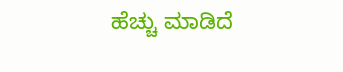ಹೆಚ್ಚು ಮಾಡಿದೆ